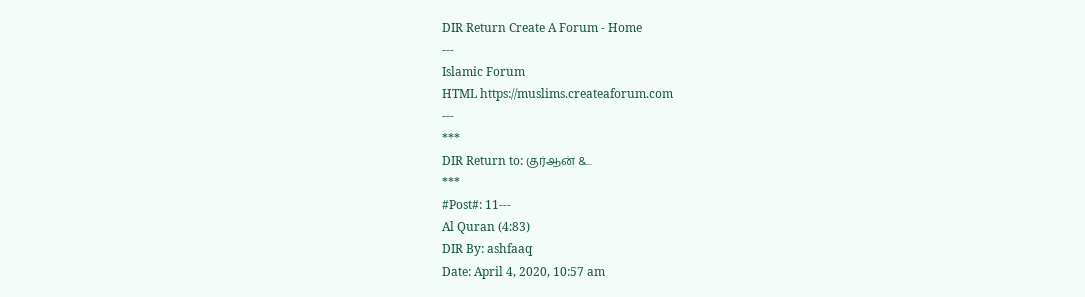DIR Return Create A Forum - Home
---
Islamic Forum
HTML https://muslims.createaforum.com
---
***
DIR Return to: குர்ஆன் &...
***
#Post#: 11---
Al Quran (4:83)
DIR By: ashfaaq
Date: April 4, 2020, 10:57 am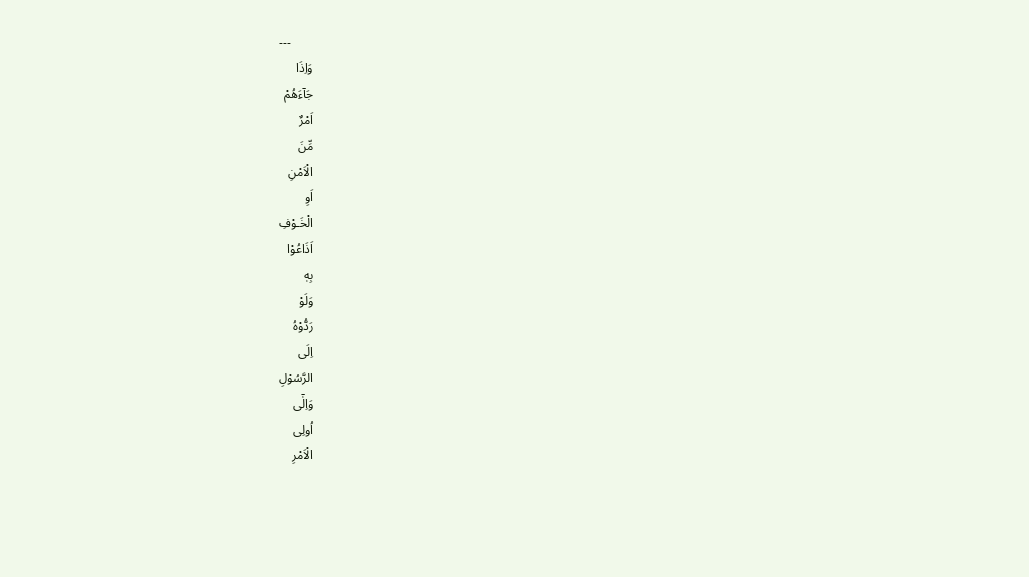---
وَاِذَا
جَآءَهُمْ
اَمْرٌ
مِّنَ
الْاَمْنِ
اَوِ
الْخَـوْفِ
اَذَاعُوْا
بِهٖ‌
وَلَوْ
رَدُّوْهُ
اِلَى
الرَّسُوْلِ
وَاِلٰٓى
اُولِى
الْاَمْرِ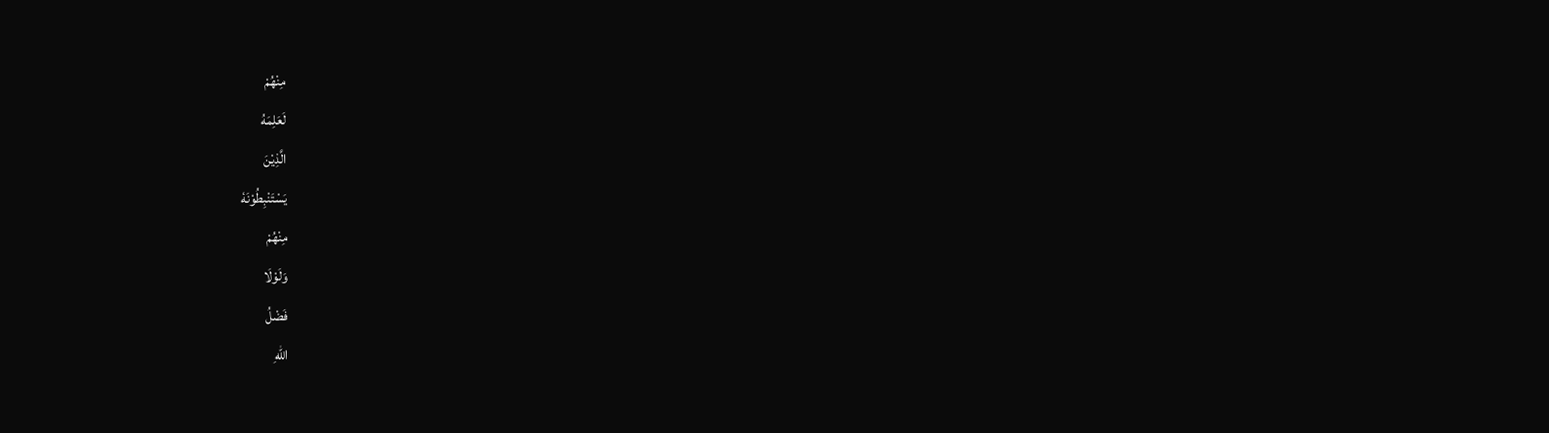مِنْهُمْ
لَعَلِمَهُ
الَّذِيْنَ
يَسْتَنْبِطُوْنَهٗ
مِنْهُمْ‌
وَلَوْلَا
فَضْلُ
اللّٰهِ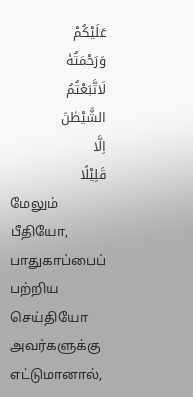عَلَيْكُمْ
وَرَحْمَتُهٗ
لَاتَّبَعْتُمُ
الشَّيْطٰنَ
اِلَّا
قَلِيْلًا
மேலும்
பீதியோ,
பாதுகாப்பைப்
பற்றிய
செய்தியோ
அவர்களுக்கு
எட்டுமானால்,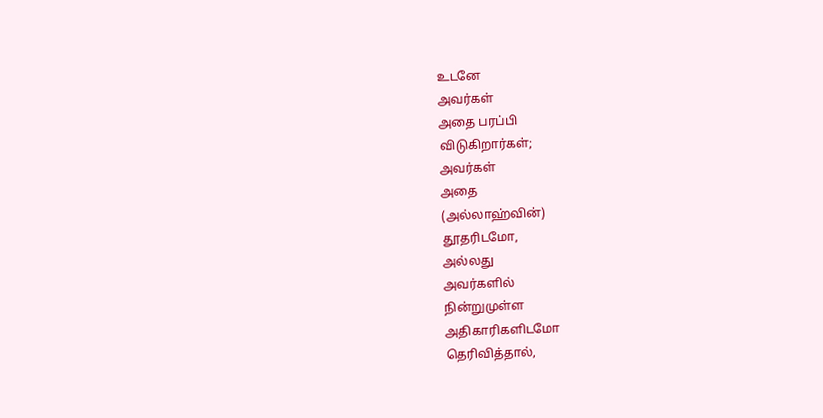உடனே
அவர்கள்
அதை பரப்பி
விடுகிறார்கள்;
அவர்கள்
அதை
(அல்லாஹ்வின்)
தூதரிடமோ,
அல்லது
அவர்களில்
நின்றுமுள்ள
அதிகாரிகளிடமோ
தெரிவித்தால்,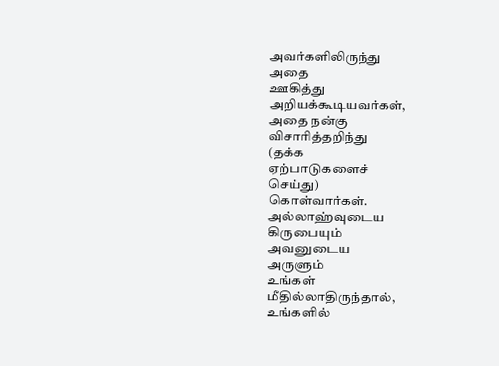அவர்களிலிருந்து
அதை
ஊகித்து
அறியக்கூடியவர்கள்,
அதை நன்கு
விசாரித்தறிந்து
(தக்க
ஏற்பாடுகளைச்
செய்து)
கொள்வார்கள்.
அல்லாஹ்வுடைய
கிருபையும்
அவனுடைய
அருளும்
உங்கள்
மீதில்லாதிருந்தால்,
உங்களில்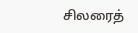சிலரைத்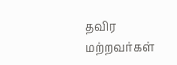தவிர
மற்றவர்கள்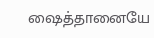ஷைத்தானையே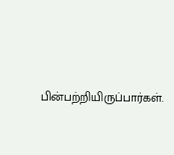பின்பற்றியிருப்பார்கள்.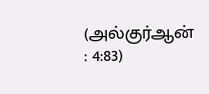(அல்குர்ஆன்
: 4:83)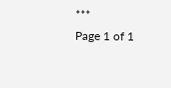***
Page 1 of 1